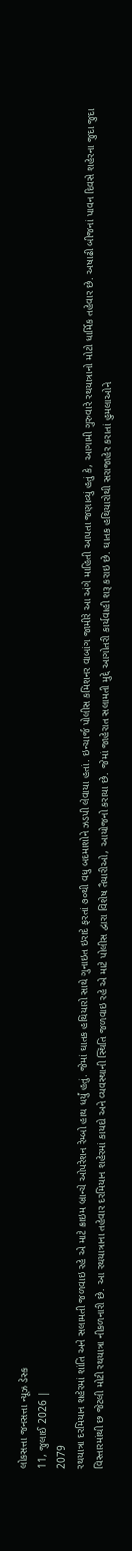લોકસત્તા જનસત્તા ન્યૂઝ ડેસ્ક
11, જુલાઈ 2026 |
2079
રથયાત્રા દરમિયાન શહેરમાં શાંતિ અને સલામતી જળવાઇ રહે એ માટે ક્રાઇમ બ્રાન્ચે ઓપરેશન રેમ્બો હાથ ધર્યું હતું. જેમાં ઘાતક હથિયારો સાથે ગુનાઇત ઇરાદે ફરતાં ૭૦થી વધુ બદમાશોને ઝડપી લેવાયા હતાં. ઇન્ચાર્જ પોલીસ કમિશનર વાબાંગ જામીરે આ અંગે માહિતી આપતા જણાવ્યું હતું કે, આગામી ગુરુવારે રથયાત્રાનો મોટો ધાર્મિક તહેવાર છે. અષાઢી બીજનાં પાવન દિવસે શહેરના જુદા જુદા વિસ્તારમાંથી છ જેટલી મોટી રથયાત્રા નીકળનારી છે. આ રથયાત્રાના તહેવાર દરમિયાન શહેરમાં કાયદો અને વ્યવસ્થાની સ્થિતિ જળવાઇ રહે એ માટે પોલીસ દ્વારા વિશેષ તૈયારીઓ, આયોજનો કરાયા છે. જેમાં જાહેરાત સલામતી મુદ્દે આગોતરી કાર્યવાહી શરૂ કરાઇ છે. ઘાતક હથિયારોથી સરાજાહેર કરાતાં હુમલાઓને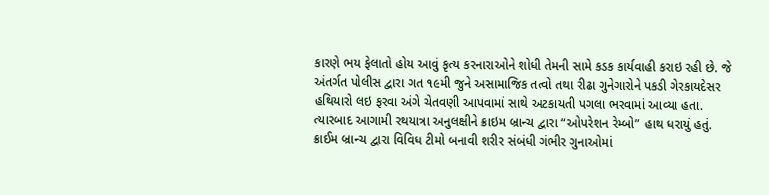કારણે ભય ફેલાતો હોય આવું કૃત્ય કરનારાઓને શોધી તેમની સામે કડક કાર્યવાહી કરાઇ રહી છે. જે અંતર્ગત પોલીસ દ્વારા ગત ૧૯મી જુને અસામાજિક તત્વો તથા રીઢા ગુનેગારોને પકડી ગેરકાયદેસર હથિયારો લઇ ફરવા અંગે ચેતવણી આપવામાં સાથે અટકાયતી પગલા ભરવામાં આવ્યા હતા. ત્યારબાદ આગામી રથયાત્રા અનુલક્ષીને ક્રાઇમ બ્રાન્ચ દ્વારા “ઓપરેશન રેમ્બો” હાથ ધરાયું હતું. ક્રાઈમ બ્રાન્ચ દ્વારા વિવિધ ટીમો બનાવી શરીર સંબંધી ગંભીર ગુનાઓમાં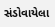સંડોવાયેલા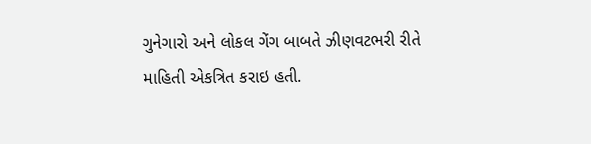ગુનેગારો અને લોકલ ગેંગ બાબતે ઝીણવટભરી રીતે માહિતી એકત્રિત કરાઇ હતી.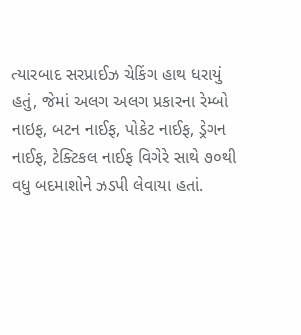ત્યારબાદ સરપ્રાઈઝ ચેકિંગ હાથ ધરાયું હતું, જેમાં અલગ અલગ પ્રકારના રેમ્બો નાઇફ, બટન નાઈફ, પોકેટ નાઈફ, ડ્રેગન નાઈફ, ટેક્ટિકલ નાઈફ વિગેરે સાથે ૭૦થી વધુ બદમાશોને ઝડપી લેવાયા હતાં.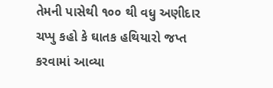તેમની પાસેથી ૧૦૦ થી વધુ અણીદાર ચપ્પુ કહો કે ઘાતક હથિયારો જપ્ત કરવામાં આવ્યા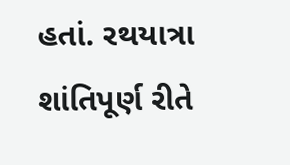હતાં. રથયાત્રા શાંતિપૂર્ણ રીતે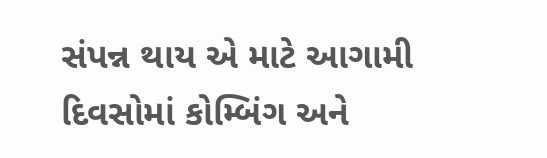સંપન્ન થાય એ માટે આગામી દિવસોમાં કોમ્બિંગ અને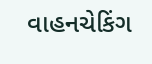વાહનચેકિંગ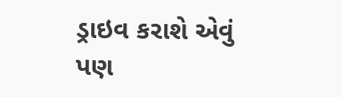ડ્રાઇવ કરાશે એવું પણ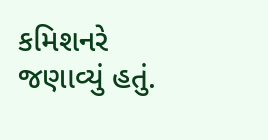કમિશનરે જણાવ્યું હતું.